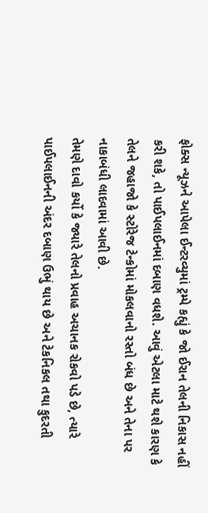ફોક્સ ન્યૂઝને આપેલા ઈન્ટરવ્યુમાં ટ્રમ્પે કહ્યું કે જો ઈરાન તેલની નિકાસ નહીં કરી શકે, તો પાઈપલાઈનમાં દબાણ વધશે. આવું એટલા માટે થશે કારણ કે તેલને જહાજો કે સ્ટોરેજ ટેન્કોમાં મોકલવાનો રસ્તો બંધ છે અને તેના પર નાકાબંધી લાદવામાં આવી છે.
તેમણે દાવો કર્યો કે જ્યારે તેલનો પ્રવાહ અચાનક રોકવો પડે છે, ત્યારે પાઈપલાઈનની અંદર દબાણ ઉભું થાય છે અને ટેકનિકલ તથા કુદરતી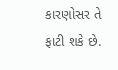કારણોસર તે ફાટી શકે છે.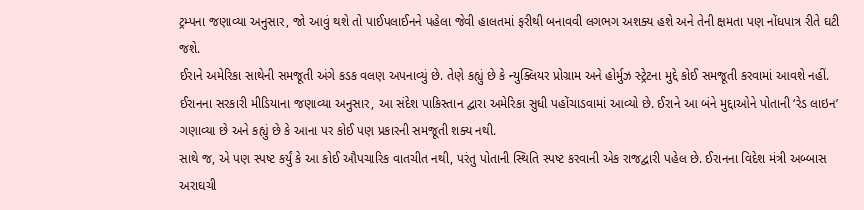ટ્રમ્પના જણાવ્યા અનુસાર, જો આવું થશે તો પાઈપલાઈનને પહેલા જેવી હાલતમાં ફરીથી બનાવવી લગભગ અશક્ય હશે અને તેની ક્ષમતા પણ નોંધપાત્ર રીતે ઘટી જશે.
ઈરાને અમેરિકા સાથેની સમજૂતી અંગે કડક વલણ અપનાવ્યું છે. તેણે કહ્યું છે કે ન્યુક્લિયર પ્રોગ્રામ અને હોર્મુઝ સ્ટ્રેટના મુદ્દે કોઈ સમજૂતી કરવામાં આવશે નહીં.
ઈરાનના સરકારી મીડિયાના જણાવ્યા અનુસાર, આ સંદેશ પાકિસ્તાન દ્વારા અમેરિકા સુધી પહોંચાડવામાં આવ્યો છે. ઈરાને આ બંને મુદ્દાઓને પોતાની ‘રેડ લાઇન’ ગણાવ્યા છે અને કહ્યું છે કે આના પર કોઈ પણ પ્રકારની સમજૂતી શક્ય નથી.
સાથે જ, એ પણ સ્પષ્ટ કર્યું કે આ કોઈ ઔપચારિક વાતચીત નથી, પરંતુ પોતાની સ્થિતિ સ્પષ્ટ કરવાની એક રાજદ્વારી પહેલ છે. ઈરાનના વિદેશ મંત્રી અબ્બાસ અરાઘચી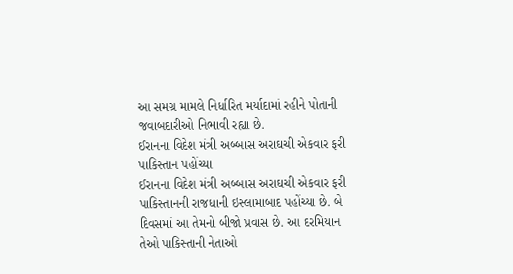આ સમગ્ર મામલે નિર્ધારિત મર્યાદામાં રહીને પોતાની જવાબદારીઓ નિભાવી રહ્યા છે.
ઈરાનના વિદેશ મંત્રી અબ્બાસ અરાઘચી એકવાર ફરી પાકિસ્તાન પહોંચ્યા
ઈરાનના વિદેશ મંત્રી અબ્બાસ અરાઘચી એકવાર ફરી પાકિસ્તાનની રાજધાની ઇસ્લામાબાદ પહોંચ્યા છે. બે દિવસમાં આ તેમનો બીજો પ્રવાસ છે. આ દરમિયાન તેઓ પાકિસ્તાની નેતાઓ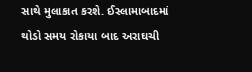સાથે મુલાકાત કરશે. ઈસ્લામાબાદમાં થોડો સમય રોકાયા બાદ અરાઘચી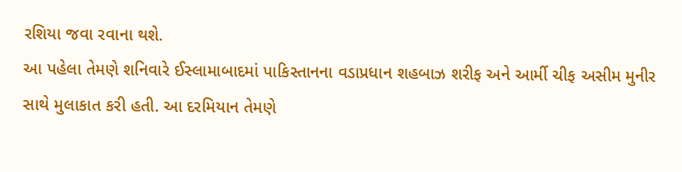રશિયા જવા રવાના થશે.
આ પહેલા તેમણે શનિવારે ઈસ્લામાબાદમાં પાકિસ્તાનના વડાપ્રધાન શહબાઝ શરીફ અને આર્મી ચીફ અસીમ મુનીર સાથે મુલાકાત કરી હતી. આ દરમિયાન તેમણે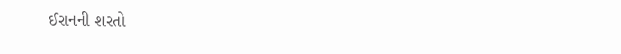ઈરાનની શરતો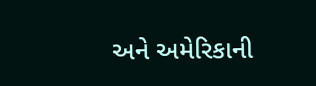અને અમેરિકાની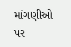માંગણીઓ પર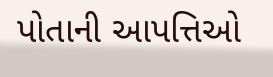પોતાની આપત્તિઓ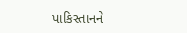પાકિસ્તાનને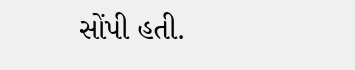સોંપી હતી.